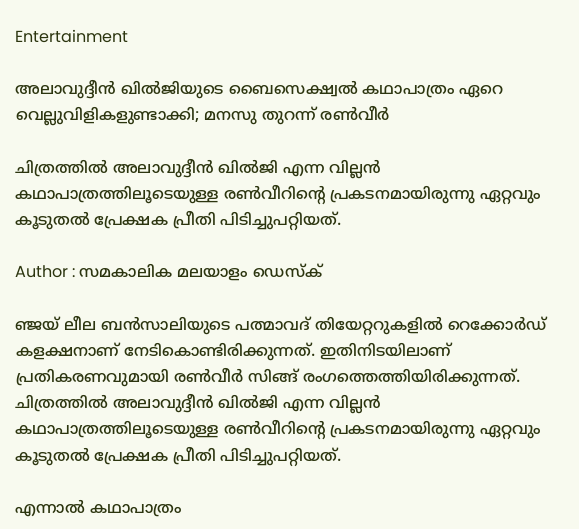Entertainment

അലാവുദ്ദീന്‍ ഖില്‍ജിയുടെ ബൈസെക്ഷ്വല്‍ കഥാപാത്രം ഏറെ വെല്ലുവിളികളുണ്ടാക്കി; മനസു തുറന്ന് രണ്‍വീര്‍

ചിത്രത്തില്‍ അലാവുദ്ദീന്‍ ഖില്‍ജി എന്ന വില്ലന്‍ കഥാപാത്രത്തിലൂടെയുള്ള രണ്‍വീറിന്റെ പ്രകടനമായിരുന്നു ഏറ്റവും കൂടുതല്‍ പ്രേക്ഷക പ്രീതി പിടിച്ചുപറ്റിയത്.

Author : സമകാലിക മലയാളം ഡെസ്ക്

ഞ്ജയ് ലീല ബന്‍സാലിയുടെ പത്മാവദ് തിയേറ്ററുകളില്‍ റെക്കോര്‍ഡ് കളക്ഷനാണ് നേടികൊണ്ടിരിക്കുന്നത്. ഇതിനിടയിലാണ് പ്രതികരണവുമായി രണ്‍വീര്‍ സിങ്ങ് രംഗത്തെത്തിയിരിക്കുന്നത്. ചിത്രത്തില്‍ അലാവുദ്ദീന്‍ ഖില്‍ജി എന്ന വില്ലന്‍ കഥാപാത്രത്തിലൂടെയുള്ള രണ്‍വീറിന്റെ പ്രകടനമായിരുന്നു ഏറ്റവും കൂടുതല്‍ പ്രേക്ഷക പ്രീതി പിടിച്ചുപറ്റിയത്.

എന്നാല്‍ കഥാപാത്രം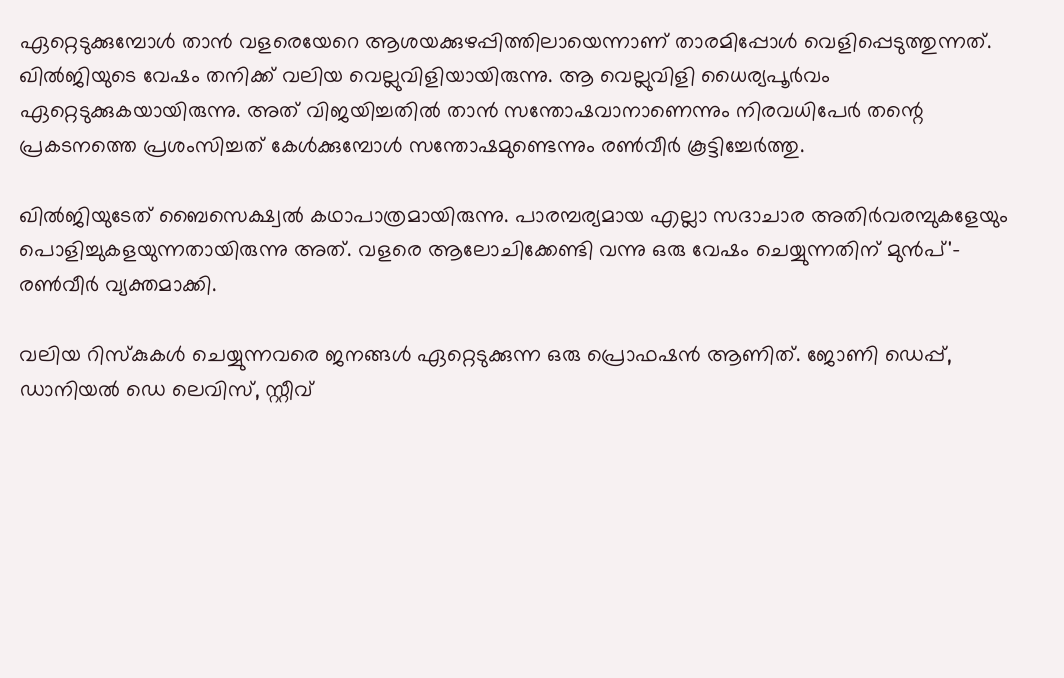ഏറ്റെടുക്കുമ്പോള്‍ താന്‍ വളരെയേറെ ആശയക്കുഴപ്പിത്തിലായെന്നാണ് താരമിപ്പോള്‍ വെളിപ്പെടുത്തുന്നത്. ഖില്‍ജിയുടെ വേഷം തനിക്ക് വലിയ വെല്ലുവിളിയായിരുന്നു. ആ വെല്ലുവിളി ധൈര്യപൂര്‍വം ഏറ്റെടുക്കുകയായിരുന്നു. അത് വിജയിച്ചതില്‍ താന്‍ സന്തോഷവാനാണെന്നും നിരവധിപേര്‍ തന്റെ പ്രകടനത്തെ പ്രശംസിച്ചത് കേള്‍ക്കുമ്പോള്‍ സന്തോഷമുണ്ടെന്നും രണ്‍വീര്‍ കൂട്ടിച്ചേര്‍ത്തു.

ഖില്‍ജിയുടേത് ബൈസെക്ഷ്വല്‍ കഥാപാത്രമായിരുന്നു. പാരമ്പര്യമായ എല്ലാ സദാചാര അതിര്‍വരമ്പുകളേയും പൊളിച്ചുകളയുന്നതായിരുന്നു അത്. വളരെ ആലോചിക്കേണ്ടി വന്നു ഒരു വേഷം ചെയ്യുന്നതിന് മുന്‍പ്'- രണ്‍വീര്‍ വ്യക്തമാക്കി.

വലിയ റിസ്‌കുകള്‍ ചെയ്യുന്നവരെ ജനങ്ങള്‍ ഏറ്റെടുക്കുന്ന ഒരു പ്രൊഫഷന്‍ ആണിത്. ജോണി ഡെപ്പ്, ഡാനിയല്‍ ഡെ ലെവിസ്, സ്റ്റീവ്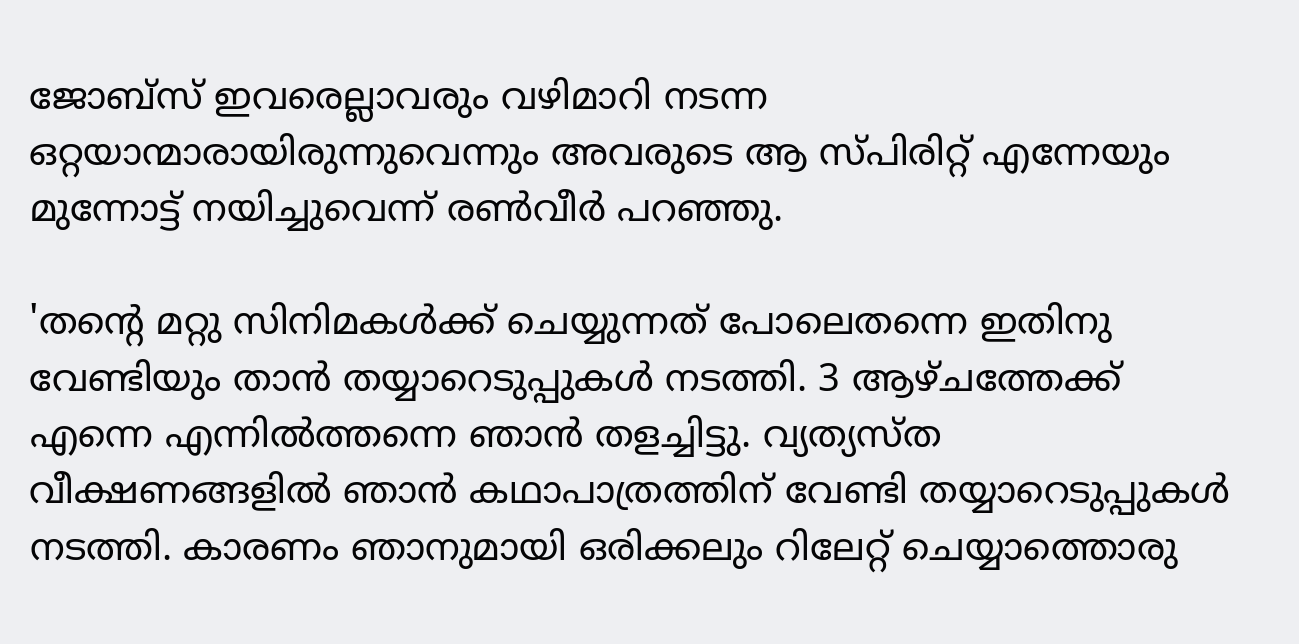ജോബ്‌സ് ഇവരെല്ലാവരും വഴിമാറി നടന്ന ഒറ്റയാന്മാരായിരുന്നുവെന്നും അവരുടെ ആ സ്പിരിറ്റ് എന്നേയും മുന്നോട്ട് നയിച്ചുവെന്ന് രണ്‍വീര്‍ പറഞ്ഞു.

'തന്റെ മറ്റു സിനിമകള്‍ക്ക് ചെയ്യുന്നത് പോലെതന്നെ ഇതിനു വേണ്ടിയും താന്‍ തയ്യാറെടുപ്പുകള്‍ നടത്തി. 3 ആഴ്ചത്തേക്ക് എന്നെ എന്നില്‍ത്തന്നെ ഞാന്‍ തളച്ചിട്ടു. വ്യത്യസ്ത വീക്ഷണങ്ങളില്‍ ഞാന്‍ കഥാപാത്രത്തിന് വേണ്ടി തയ്യാറെടുപ്പുകള്‍ നടത്തി. കാരണം ഞാനുമായി ഒരിക്കലും റിലേറ്റ് ചെയ്യാത്തൊരു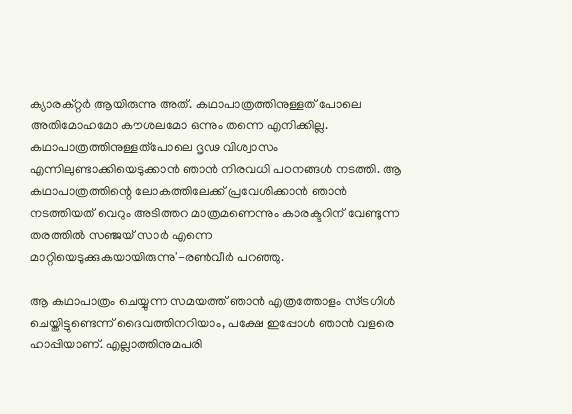ക്യാരക്റ്റര്‍ ആയിരുന്നു അത്. കഥാപാത്രത്തിനുള്ളത് പോലെ അതിമോഹമോ കൗശലമോ ഒന്നും തന്നെ എനിക്കില്ല. കഥാപാത്രത്തിനുള്ളത്‌പോലെ ദൃഢ വിശ്വാസം എന്നിലുണ്ടാക്കിയെടുക്കാന്‍ ഞാന്‍ നിരവധി പഠനങ്ങള്‍ നടത്തി. ആ കഥാപാത്രത്തിന്റെ ലോകത്തിലേക്ക് പ്രവേശിക്കാന്‍ ഞാന്‍ നടത്തിയത് വെറും അടിത്തറ മാത്രമണെന്നും കാരക്ടറിന് വേണ്ടുന്ന തരത്തില്‍ സഞ്ജയ് സാര്‍ എന്നെ മാറ്റിയെടുക്കുകയായിരുന്നു'-രണ്‍വീര്‍ പറഞ്ഞു.

ആ കഥാപാത്രം ചെയ്യുന്ന സമയത്ത് ഞാന്‍ എത്രത്തോളം സ്ട്രഗിള്‍ ചെയ്തിട്ടുണ്ടെന്ന് ദൈവത്തിനറിയാം, പക്ഷേ ഇപ്പോള്‍ ഞാന്‍ വളരെ ഹാപ്പിയാണ്. എല്ലാത്തിനുമപരി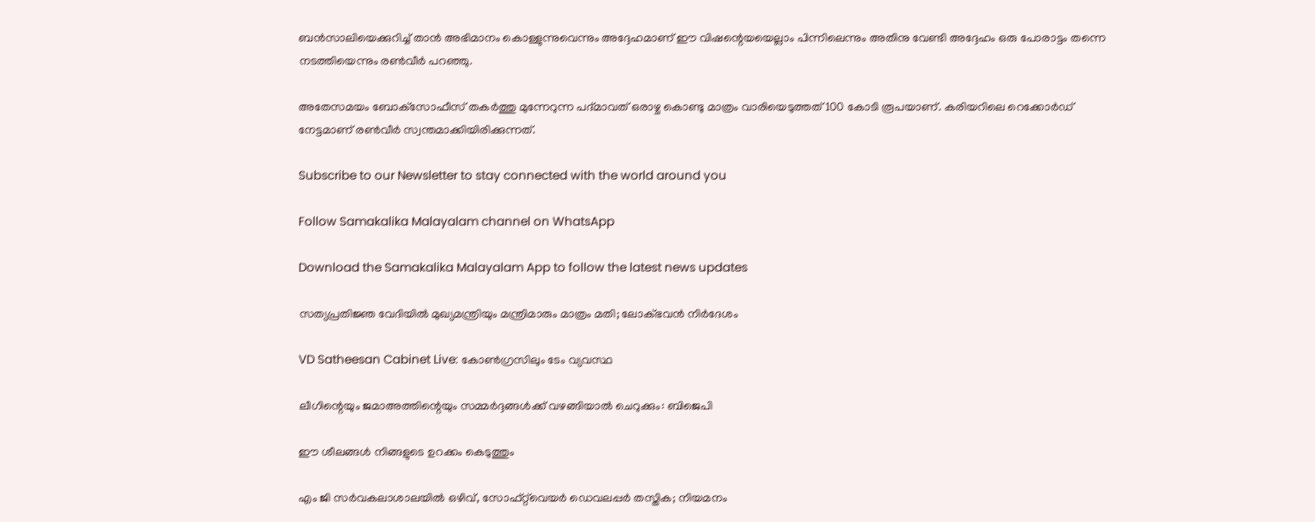ബന്‍സാലിയെക്കുറിച്ച് താന്‍ അഭിമാനം കൊള്ളുന്നുവെന്നും അദ്ദേഹമാണ് ഈ വിഷന്റെയയെല്ലാം പിന്നിലെന്നും അതിനു വേണ്ടി അദ്ദേഹം ഒരു പോരാട്ടം തന്നെ നടത്തിയെന്നും രണ്‍വീര്‍ പറഞ്ഞു.

അതേസമയം ബോക്‌സോഫീസ് തകര്‍ത്തു മുന്നേറുന്ന പദ്മാവത് ഒരാഴ്ച കൊണ്ടു മാത്രം വാരിയെടുത്തത് 100 കോടി രൂപയാണ്. കരിയറിലെ റെക്കോര്‍ഡ് നേട്ടമാണ് രണ്‍വീര്‍ സ്വന്തമാക്കിയിരിക്കുന്നത്.

Subscribe to our Newsletter to stay connected with the world around you

Follow Samakalika Malayalam channel on WhatsApp

Download the Samakalika Malayalam App to follow the latest news updates

സത്യപ്രതിജ്ഞ വേദിയില്‍ മുഖ്യമന്ത്രിയും മന്ത്രിമാരും മാത്രം മതി; ലോക്ഭവന്‍ നിര്‍ദേശം

VD Satheesan Cabinet Live: കോണ്‍ഗ്രസിലും ടേം വ്യവസ്ഥ

ലീഗിന്റെയും ജമാഅത്തിന്റെയും സമ്മർദ്ദങ്ങൾക്ക് വഴങ്ങിയാൽ ചെറുക്കും: ബിജെപി

ഈ ശീലങ്ങൾ നിങ്ങളുടെ ഉറക്കം കെടുത്തും

എം ജി സർവകലാശാലയിൽ ഒഴിവ്, സോഫ്റ്റ്‌വെയർ ഡെവലപ്പർ തസ്തിക; നിയമനം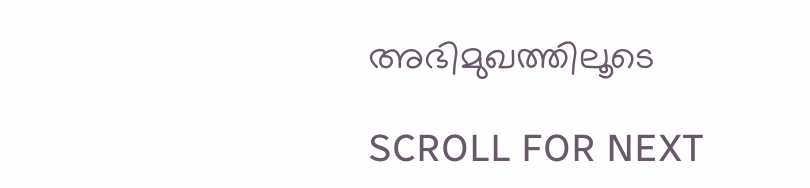അഭിമുഖത്തിലൂടെ

SCROLL FOR NEXT